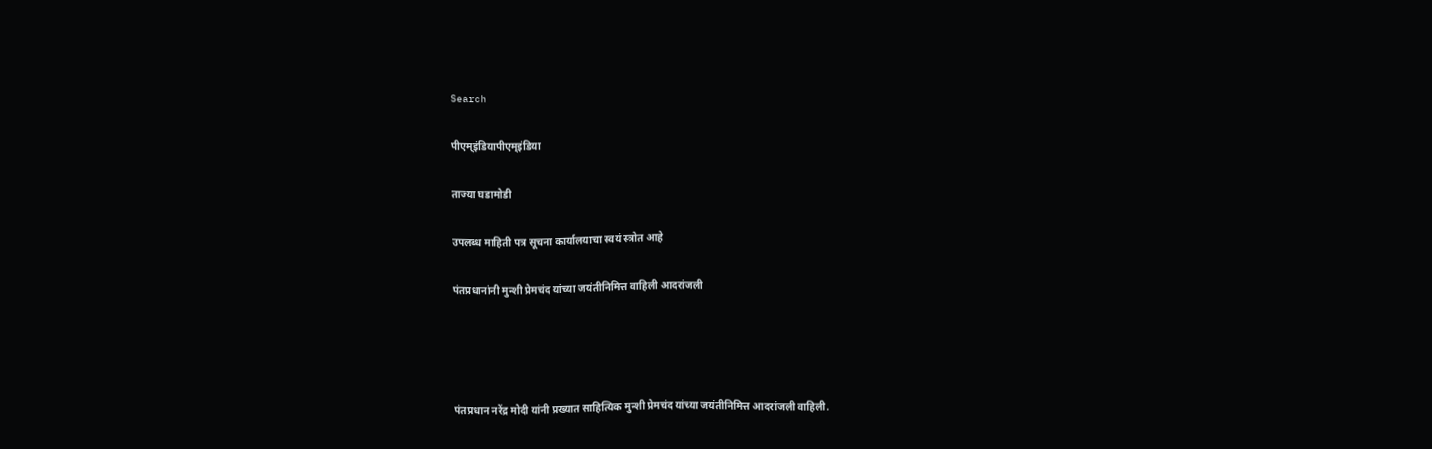Search

पीएम्इंडियापीएम्इंडिया

ताज्या घडामोडी

उपलब्ध माहिती पत्र सूचना कार्यालयाचा स्वयं स्त्रोत आहे

पंतप्रधानांनी मुन्शी प्रेमचंद यांच्या जयंतीनिमित्त वाहिली आदरांजली




पंतप्रधान नरेंद्र मोदी यांनी प्रख्यात साहित्यिक मुन्शी प्रेमचंद यांच्या जयंतीनिमित्त आदरांजली वाहिली.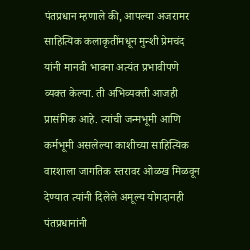पंतप्रधान म्हणाले की, आपल्या अजरामर साहित्यिक कलाकृतींमधून मुन्शी प्रेमचंद यांनी मानवी भावना अत्यंत प्रभावीपणे व्यक्त केल्या. ती अभिव्यक्ती आजही प्रासंगिक आहे. त्यांची जन्मभूमी आणि कर्मभूमी असलेल्या काशीच्या साहित्यिक वारशाला जागतिक स्तरावर ओळख मिळवून देण्यात त्यांनी दिलेले अमूल्य योगदानही पंतप्रधानांनी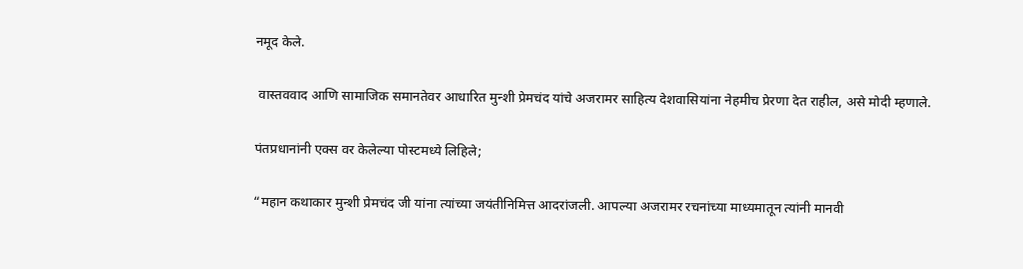नमूद केले.

 वास्तववाद आणि सामाजिक समानतेवर आधारित मुन्शी प्रेमचंद यांचे अजरामर साहित्य देशवासियांना नेहमीच प्रेरणा देत राहील, असे मोदी म्हणाले.

पंतप्रधानांनी एक्स वर केलेल्या पोस्टमध्ये लिहिले;

“महान कथाकार मुन्शी प्रेमचंद जी यांना त्यांच्या जयंतीनिमित्त आदरांजली. आपल्या अजरामर रचनांच्या माध्यमातून त्यांनी मानवी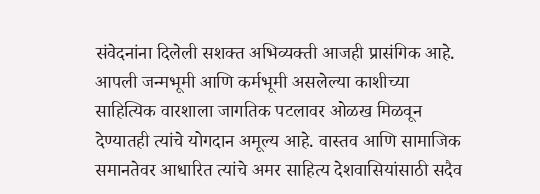संवेदनांना दिलेली सशक्त अभिव्यक्ती आजही प्रासंगिक आहे. आपली जन्मभूमी आणि कर्मभूमी असलेल्या काशीच्या साहित्यिक वारशाला जागतिक पटलावर ओळख मिळवून देण्यातही त्यांचे योगदान अमूल्य आहे. वास्तव आणि सामाजिक समानतेवर आधारित त्यांचे अमर साहित्य देशवासियांसाठी सदैव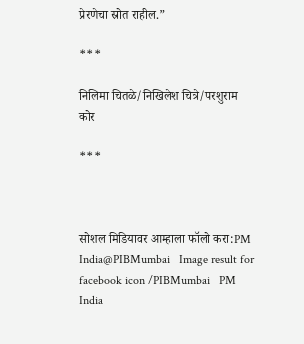प्रेरणेचा स्रोत राहील.”

***

निलिमा चितळे/निखिलेश चित्रे/परशुराम कोर

***



सोशल मिडियावर आम्हाला फॉलो करा:PM India@PIBMumbai   Image result for facebook icon /PIBMumbai   PM India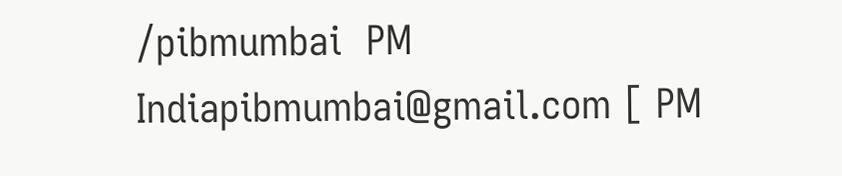/pibmumbai  PM Indiapibmumbai@gmail.com [ PM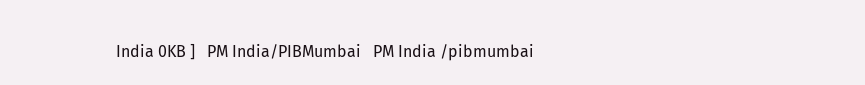India 0KB ]   PM India/PIBMumbai   PM India /pibmumbai